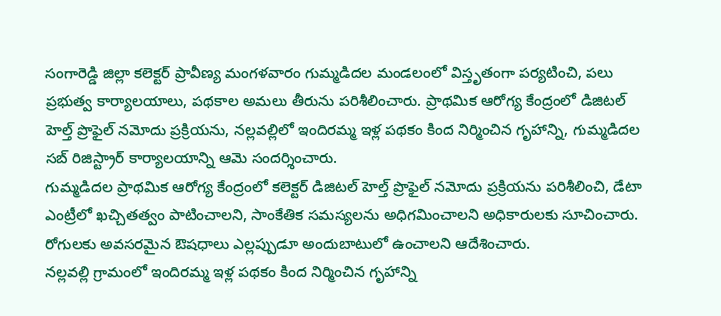సంగారెడ్డి జిల్లా కలెక్టర్ ప్రావీణ్య మంగళవారం గుమ్మడిదల మండలంలో విస్తృతంగా పర్యటించి, పలు ప్రభుత్వ కార్యాలయాలు, పథకాల అమలు తీరును పరిశీలించారు. ప్రాథమిక ఆరోగ్య కేంద్రంలో డిజిటల్ హెల్త్ ప్రొఫైల్ నమోదు ప్రక్రియను, నల్లవల్లిలో ఇందిరమ్మ ఇళ్ల పథకం కింద నిర్మించిన గృహాన్ని, గుమ్మడిదల సబ్ రిజిస్ట్రార్ కార్యాలయాన్ని ఆమె సందర్శించారు.
గుమ్మడిదల ప్రాథమిక ఆరోగ్య కేంద్రంలో కలెక్టర్ డిజిటల్ హెల్త్ ప్రొఫైల్ నమోదు ప్రక్రియను పరిశీలించి, డేటా ఎంట్రీలో ఖచ్చితత్వం పాటించాలని, సాంకేతిక సమస్యలను అధిగమించాలని అధికారులకు సూచించారు. రోగులకు అవసరమైన ఔషధాలు ఎల్లప్పుడూ అందుబాటులో ఉంచాలని ఆదేశించారు.
నల్లవల్లి గ్రామంలో ఇందిరమ్మ ఇళ్ల పథకం కింద నిర్మించిన గృహాన్ని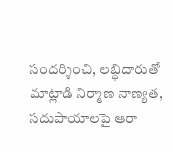సందర్శించి, లబ్ధిదారుతో మాట్లాడి నిర్మాణ నాణ్యత, సదుపాయాలపై ఆరా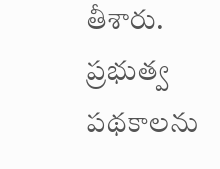తీశారు. ప్రభుత్వ పథకాలను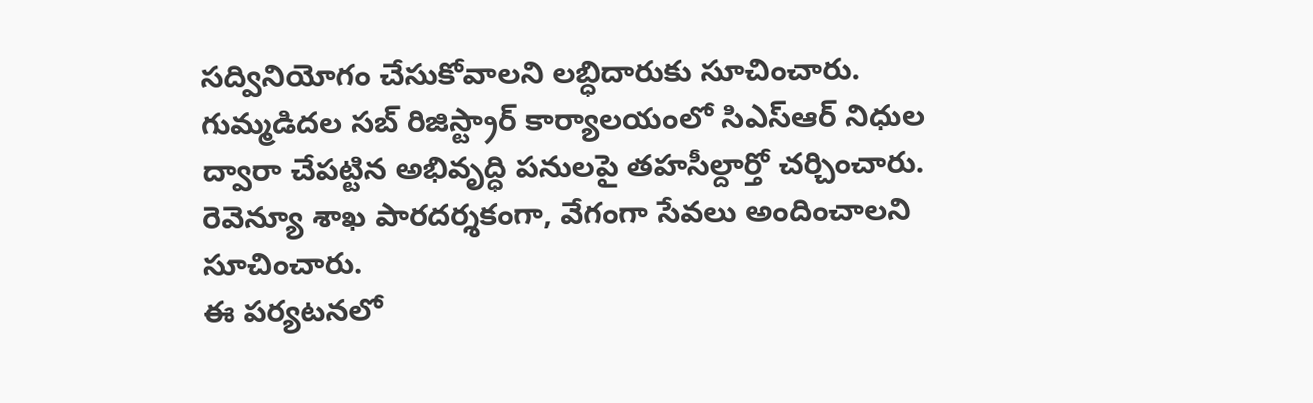సద్వినియోగం చేసుకోవాలని లబ్ధిదారుకు సూచించారు.
గుమ్మడిదల సబ్ రిజిస్ట్రార్ కార్యాలయంలో సిఎస్ఆర్ నిధుల ద్వారా చేపట్టిన అభివృద్ధి పనులపై తహసీల్దార్తో చర్చించారు. రెవెన్యూ శాఖ పారదర్శకంగా, వేగంగా సేవలు అందించాలని సూచించారు.
ఈ పర్యటనలో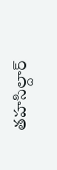తహసిల్దార్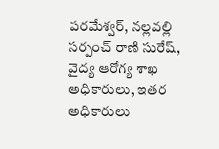పరమేశ్వర్, నల్లవల్లి సర్పంచ్ రాణి సురేష్, వైద్య ఆరోగ్య శాఖ అధికారులు, ఇతర అధికారులు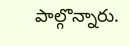పాల్గొన్నారు.